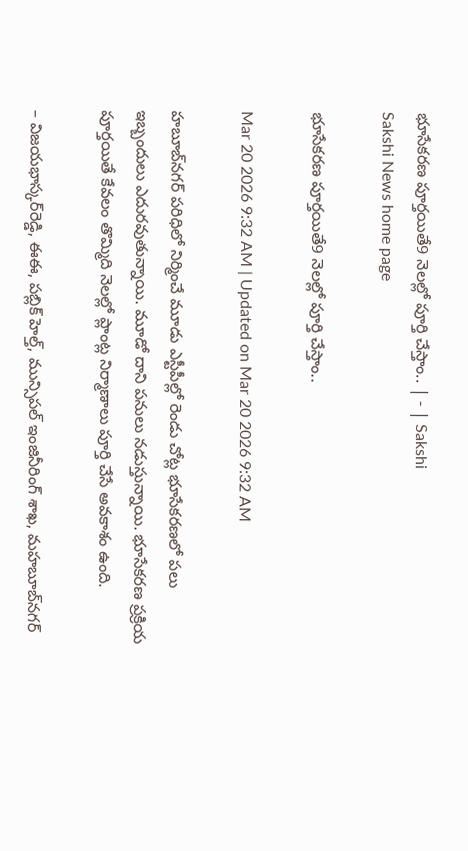భూసేకరణ పూర్తయితే9 నెలల్లో పూర్తి చేస్తాం.. | - | Sakshi
Sakshi News home page

భూసేకరణ పూర్తయితే9 నెలల్లో పూర్తి చేస్తాం..

Mar 20 2026 9:32 AM | Updated on Mar 20 2026 9:32 AM

హబూబ్‌నగర్‌ పరిధిలో నిర్మించే మూడు ఎస్టీపీల్లో రెండు చోట్ల భూసేకరణలో పలు ఇబ్బందులు ఎదురవుతున్నాయి. మూడో దాని పనులు నడుస్తున్నాయి. భూసేకరణ ప్రక్రియ పూర్తయితే కేవలం తొమ్మిది నెలల్లో ప్లాంట్ల నిర్మాణాలు పూర్తి చేసే అవకాశం ఉంది.

– విజయభాస్కర్‌రెడ్డి, ఈఈ, పబ్లిక్‌ హెల్త్‌, మున్సిపల్‌ ఇంజినీరింగ్‌ శాఖ, మహబూబ్‌నగర్‌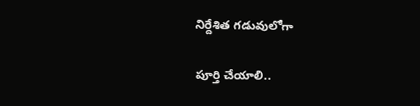నిర్దేశిత గడువులోగా

పూర్తి చేయాలి..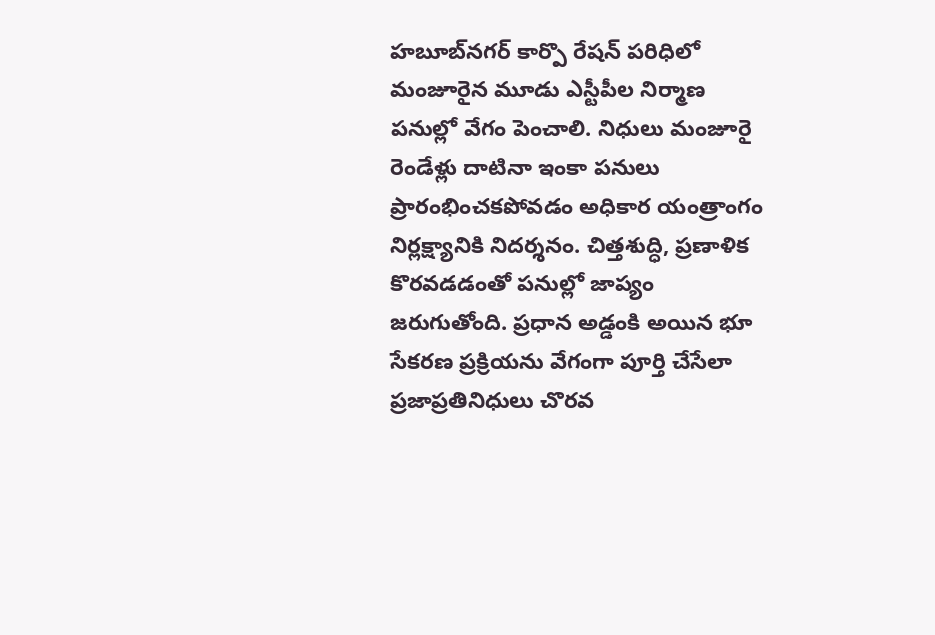హబూబ్‌నగర్‌ కార్పొ రేషన్‌ పరిధిలో మంజూరైన మూడు ఎస్టీపీల నిర్మాణ పనుల్లో వేగం పెంచాలి. నిధులు మంజూరై రెండేళ్లు దాటినా ఇంకా పనులు ప్రారంభించకపోవడం అధికార యంత్రాంగం నిర్లక్ష్యానికి నిదర్శనం. చిత్తశుద్ధి, ప్రణాళిక కొరవడడంతో పనుల్లో జాప్యం జరుగుతోంది. ప్రధాన అడ్డంకి అయిన భూ సేకరణ ప్రక్రియను వేగంగా పూర్తి చేసేలా ప్రజాప్రతినిధులు చొరవ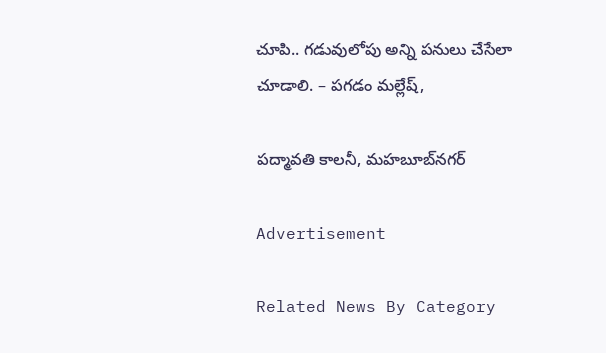చూపి.. గడువులోపు అన్ని పనులు చేసేలా చూడాలి. – పగడం మల్లేష్‌,

పద్మావతి కాలనీ, మహబూబ్‌నగర్‌

Advertisement

Related News By Category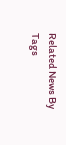Related News By Tags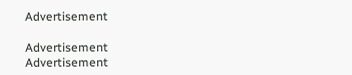Advertisement

Advertisement
Advertisement